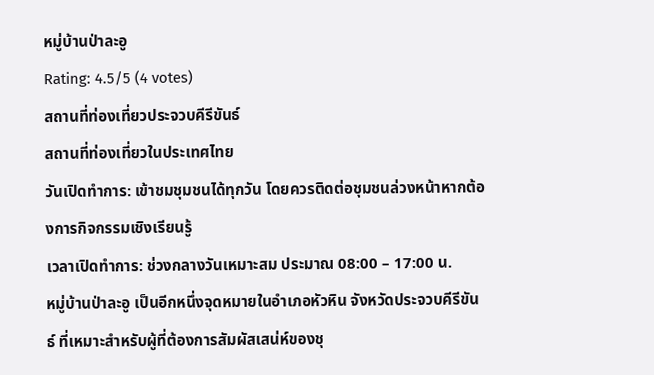หมู่บ้านป่าละอู
Rating: 4.5/5 (4 votes)
สถานที่ท่องเที่ยวประจวบคีรีขันธ์
สถานที่ท่องเที่ยวในประเทศไทย
วันเปิดทำการ: เข้าชมชุมชนได้ทุกวัน โดยควรติดต่อชุมชนล่วงหน้าหากต้องการกิจกรรมเชิงเรียนรู้
เวลาเปิดทำการ: ช่วงกลางวันเหมาะสม ประมาณ 08:00 – 17:00 น.
หมู่บ้านป่าละอู เป็นอีกหนึ่งจุดหมายในอำเภอหัวหิน จังหวัดประจวบคีรีขันธ์ ที่เหมาะสำหรับผู้ที่ต้องการสัมผัสเสน่ห์ของชุ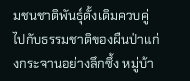มชนชาติพันธุ์ดั้งเดิมควบคู่ไปกับธรรมชาติของผืนป่าแก่งกระจานอย่างลึกซึ้ง หมู่บ้า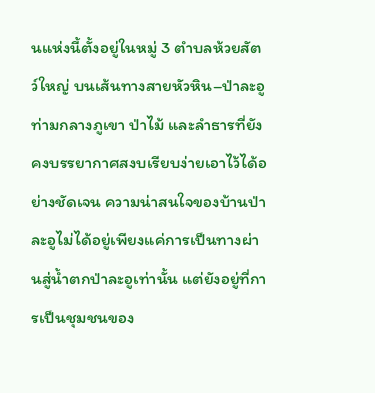นแห่งนี้ตั้งอยู่ในหมู่ 3 ตำบลห้วยสัตว์ใหญ่ บนเส้นทางสายหัวหิน–ป่าละอู ท่ามกลางภูเขา ป่าไม้ และลำธารที่ยังคงบรรยากาศสงบเรียบง่ายเอาไว้ได้อย่างชัดเจน ความน่าสนใจของบ้านป่าละอูไม่ได้อยู่เพียงแค่การเป็นทางผ่านสู่น้ำตกป่าละอูเท่านั้น แต่ยังอยู่ที่การเป็นชุมชนของ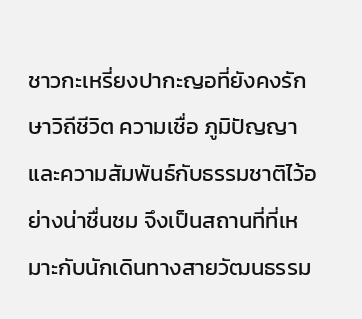ชาวกะเหรี่ยงปากะญอที่ยังคงรักษาวิถีชีวิต ความเชื่อ ภูมิปัญญา และความสัมพันธ์กับธรรมชาติไว้อย่างน่าชื่นชม จึงเป็นสถานที่ที่เหมาะกับนักเดินทางสายวัฒนธรรม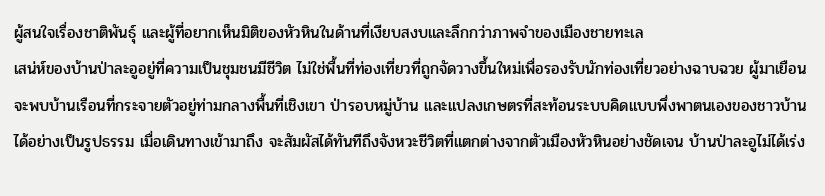ผู้สนใจเรื่องชาติพันธุ์ และผู้ที่อยากเห็นมิติของหัวหินในด้านที่เงียบสงบและลึกกว่าภาพจำของเมืองชายทะเล
เสน่ห์ของบ้านป่าละอูอยู่ที่ความเป็นชุมชนมีชีวิต ไม่ใช่พื้นที่ท่องเที่ยวที่ถูกจัดวางขึ้นใหม่เพื่อรองรับนักท่องเที่ยวอย่างฉาบฉวย ผู้มาเยือนจะพบบ้านเรือนที่กระจายตัวอยู่ท่ามกลางพื้นที่เชิงเขา ป่ารอบหมู่บ้าน และแปลงเกษตรที่สะท้อนระบบคิดแบบพึ่งพาตนเองของชาวบ้านได้อย่างเป็นรูปธรรม เมื่อเดินทางเข้ามาถึง จะสัมผัสได้ทันทีถึงจังหวะชีวิตที่แตกต่างจากตัวเมืองหัวหินอย่างชัดเจน บ้านป่าละอูไม่ได้เร่ง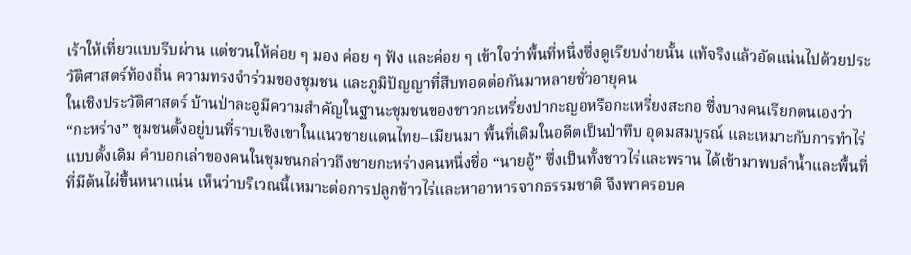เร้าให้เที่ยวแบบรีบผ่าน แต่ชวนให้ค่อย ๆ มอง ค่อย ๆ ฟัง และค่อย ๆ เข้าใจว่าพื้นที่หนึ่งซึ่งดูเรียบง่ายนั้น แท้จริงแล้วอัดแน่นไปด้วยประวัติศาสตร์ท้องถิ่น ความทรงจำร่วมของชุมชน และภูมิปัญญาที่สืบทอดต่อกันมาหลายชั่วอายุคน
ในเชิงประวัติศาสตร์ บ้านป่าละอูมีความสำคัญในฐานะชุมชนของชาวกะเหรี่ยงปากะญอหรือกะเหรี่ยงสะกอ ซึ่งบางคนเรียกตนเองว่า “กะหร่าง” ชุมชนตั้งอยู่บนที่ราบเชิงเขาในแนวชายแดนไทย–เมียนมา พื้นที่เดิมในอดีตเป็นป่าทึบ อุดมสมบูรณ์ และเหมาะกับการทำไร่แบบดั้งเดิม คำบอกเล่าของคนในชุมชนกล่าวถึงชายกะหร่างคนหนึ่งชื่อ “นายอู้” ซึ่งเป็นทั้งชาวไร่และพราน ได้เข้ามาพบลำน้ำและพื้นที่ที่มีต้นไผ่ขึ้นหนาแน่น เห็นว่าบริเวณนี้เหมาะต่อการปลูกข้าวไร่และหาอาหารจากธรรมชาติ จึงพาครอบค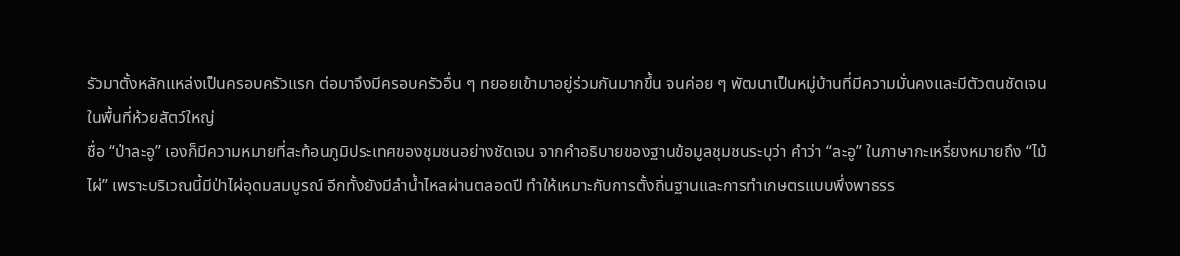รัวมาตั้งหลักแหล่งเป็นครอบครัวแรก ต่อมาจึงมีครอบครัวอื่น ๆ ทยอยเข้ามาอยู่ร่วมกันมากขึ้น จนค่อย ๆ พัฒนาเป็นหมู่บ้านที่มีความมั่นคงและมีตัวตนชัดเจนในพื้นที่ห้วยสัตว์ใหญ่
ชื่อ “ป่าละอู” เองก็มีความหมายที่สะท้อนภูมิประเทศของชุมชนอย่างชัดเจน จากคำอธิบายของฐานข้อมูลชุมชนระบุว่า คำว่า “ละอู” ในภาษากะเหรี่ยงหมายถึง “ไม้ไผ่” เพราะบริเวณนี้มีป่าไผ่อุดมสมบูรณ์ อีกทั้งยังมีลำน้ำไหลผ่านตลอดปี ทำให้เหมาะกับการตั้งถิ่นฐานและการทำเกษตรแบบพึ่งพาธรร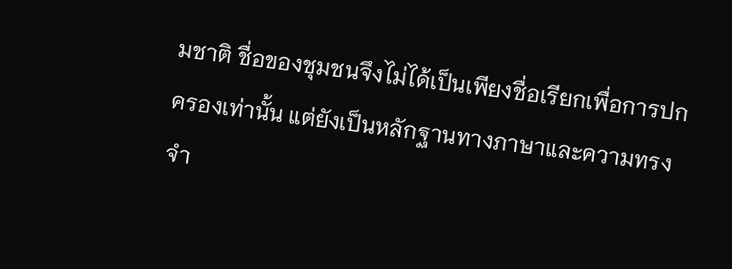มชาติ ชื่อของชุมชนจึงไม่ได้เป็นเพียงชื่อเรียกเพื่อการปกครองเท่านั้น แต่ยังเป็นหลักฐานทางภาษาและความทรงจำ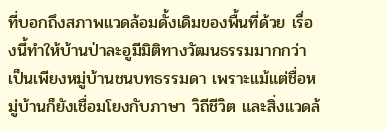ที่บอกถึงสภาพแวดล้อมดั้งเดิมของพื้นที่ด้วย เรื่องนี้ทำให้บ้านป่าละอูมีมิติทางวัฒนธรรมมากกว่าเป็นเพียงหมู่บ้านชนบทธรรมดา เพราะแม้แต่ชื่อหมู่บ้านก็ยังเชื่อมโยงกับภาษา วิถีชีวิต และสิ่งแวดล้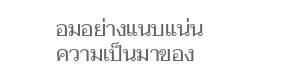อมอย่างแนบแน่น
ความเป็นมาของ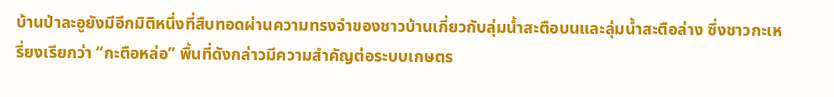บ้านป่าละอูยังมีอีกมิติหนึ่งที่สืบทอดผ่านความทรงจำของชาวบ้านเกี่ยวกับลุ่มน้ำสะตือบนและลุ่มน้ำสะตือล่าง ซึ่งชาวกะเหรี่ยงเรียกว่า “กะตือหล่อ” พื้นที่ดังกล่าวมีความสำคัญต่อระบบเกษตร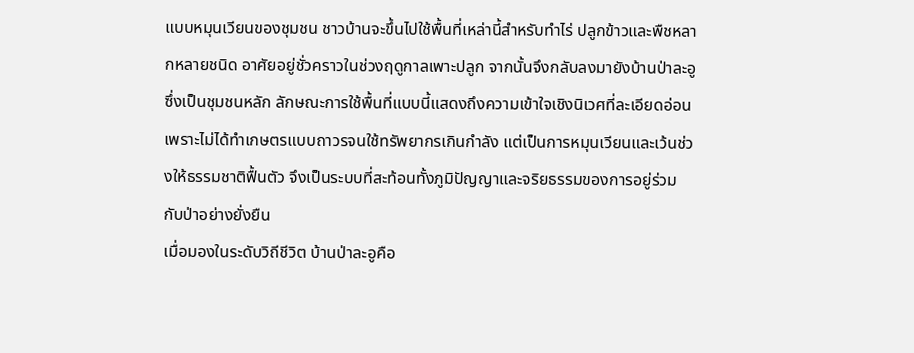แบบหมุนเวียนของชุมชน ชาวบ้านจะขึ้นไปใช้พื้นที่เหล่านี้สำหรับทำไร่ ปลูกข้าวและพืชหลากหลายชนิด อาศัยอยู่ชั่วคราวในช่วงฤดูกาลเพาะปลูก จากนั้นจึงกลับลงมายังบ้านป่าละอูซึ่งเป็นชุมชนหลัก ลักษณะการใช้พื้นที่แบบนี้แสดงถึงความเข้าใจเชิงนิเวศที่ละเอียดอ่อน เพราะไม่ได้ทำเกษตรแบบถาวรจนใช้ทรัพยากรเกินกำลัง แต่เป็นการหมุนเวียนและเว้นช่วงให้ธรรมชาติฟื้นตัว จึงเป็นระบบที่สะท้อนทั้งภูมิปัญญาและจริยธรรมของการอยู่ร่วมกับป่าอย่างยั่งยืน
เมื่อมองในระดับวิถีชีวิต บ้านป่าละอูคือ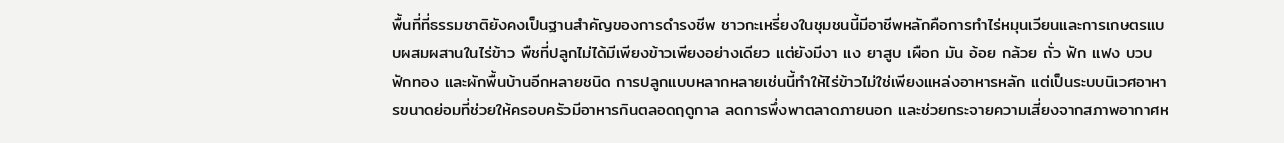พื้นที่ที่ธรรมชาติยังคงเป็นฐานสำคัญของการดำรงชีพ ชาวกะเหรี่ยงในชุมชนนี้มีอาชีพหลักคือการทำไร่หมุนเวียนและการเกษตรแบบผสมผสานในไร่ข้าว พืชที่ปลูกไม่ได้มีเพียงข้าวเพียงอย่างเดียว แต่ยังมีงา แง ยาสูบ เผือก มัน อ้อย กล้วย ถั่ว ฟัก แฟง บวบ ฟักทอง และผักพื้นบ้านอีกหลายชนิด การปลูกแบบหลากหลายเช่นนี้ทำให้ไร่ข้าวไม่ใช่เพียงแหล่งอาหารหลัก แต่เป็นระบบนิเวศอาหารขนาดย่อมที่ช่วยให้ครอบครัวมีอาหารกินตลอดฤดูกาล ลดการพึ่งพาตลาดภายนอก และช่วยกระจายความเสี่ยงจากสภาพอากาศห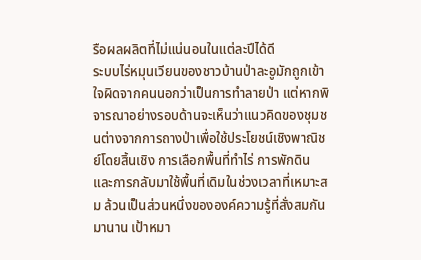รือผลผลิตที่ไม่แน่นอนในแต่ละปีได้ดี
ระบบไร่หมุนเวียนของชาวบ้านป่าละอูมักถูกเข้าใจผิดจากคนนอกว่าเป็นการทำลายป่า แต่หากพิจารณาอย่างรอบด้านจะเห็นว่าแนวคิดของชุมชนต่างจากการถางป่าเพื่อใช้ประโยชน์เชิงพาณิชย์โดยสิ้นเชิง การเลือกพื้นที่ทำไร่ การพักดิน และการกลับมาใช้พื้นที่เดิมในช่วงเวลาที่เหมาะสม ล้วนเป็นส่วนหนึ่งขององค์ความรู้ที่สั่งสมกันมานาน เป้าหมา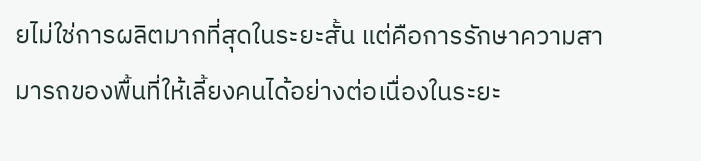ยไม่ใช่การผลิตมากที่สุดในระยะสั้น แต่คือการรักษาความสามารถของพื้นที่ให้เลี้ยงคนได้อย่างต่อเนื่องในระยะ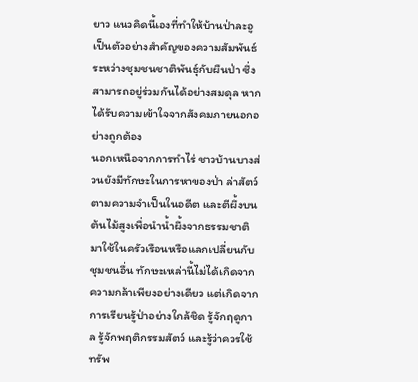ยาว แนวคิดนี้เองที่ทำให้บ้านป่าละอูเป็นตัวอย่างสำคัญของความสัมพันธ์ระหว่างชุมชนชาติพันธุ์กับผืนป่า ซึ่งสามารถอยู่ร่วมกันได้อย่างสมดุล หากได้รับความเข้าใจจากสังคมภายนอกอย่างถูกต้อง
นอกเหนือจากการทำไร่ ชาวบ้านบางส่วนยังมีทักษะในการหาของป่า ล่าสัตว์ตามความจำเป็นในอดีต และตีผึ้งบนต้นไม้สูงเพื่อนำน้ำผึ้งจากธรรมชาติมาใช้ในครัวเรือนหรือแลกเปลี่ยนกับชุมชนอื่น ทักษะเหล่านี้ไม่ได้เกิดจากความกล้าเพียงอย่างเดียว แต่เกิดจากการเรียนรู้ป่าอย่างใกล้ชิด รู้จักฤดูกาล รู้จักพฤติกรรมสัตว์ และรู้ว่าควรใช้ทรัพ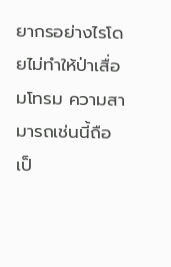ยากรอย่างไรโดยไม่ทำให้ป่าเสื่อมโทรม ความสามารถเช่นนี้ถือเป็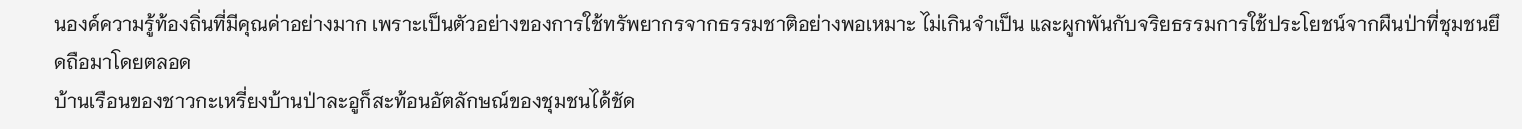นองค์ความรู้ท้องถิ่นที่มีคุณค่าอย่างมาก เพราะเป็นตัวอย่างของการใช้ทรัพยากรจากธรรมชาติอย่างพอเหมาะ ไม่เกินจำเป็น และผูกพันกับจริยธรรมการใช้ประโยชน์จากผืนป่าที่ชุมชนยึดถือมาโดยตลอด
บ้านเรือนของชาวกะเหรี่ยงบ้านป่าละอูก็สะท้อนอัตลักษณ์ของชุมชนได้ชัด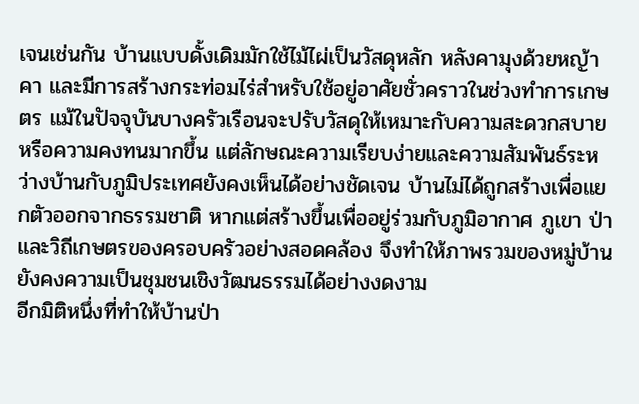เจนเช่นกัน บ้านแบบดั้งเดิมมักใช้ไม้ไผ่เป็นวัสดุหลัก หลังคามุงด้วยหญ้าคา และมีการสร้างกระท่อมไร่สำหรับใช้อยู่อาศัยชั่วคราวในช่วงทำการเกษตร แม้ในปัจจุบันบางครัวเรือนจะปรับวัสดุให้เหมาะกับความสะดวกสบายหรือความคงทนมากขึ้น แต่ลักษณะความเรียบง่ายและความสัมพันธ์ระหว่างบ้านกับภูมิประเทศยังคงเห็นได้อย่างชัดเจน บ้านไม่ได้ถูกสร้างเพื่อแยกตัวออกจากธรรมชาติ หากแต่สร้างขึ้นเพื่ออยู่ร่วมกับภูมิอากาศ ภูเขา ป่า และวิถีเกษตรของครอบครัวอย่างสอดคล้อง จึงทำให้ภาพรวมของหมู่บ้านยังคงความเป็นชุมชนเชิงวัฒนธรรมได้อย่างงดงาม
อีกมิติหนึ่งที่ทำให้บ้านป่า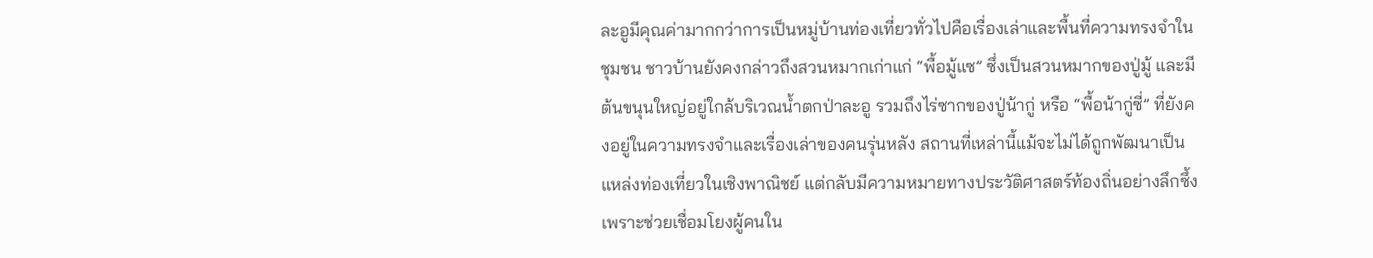ละอูมีคุณค่ามากกว่าการเป็นหมู่บ้านท่องเที่ยวทั่วไปคือเรื่องเล่าและพื้นที่ความทรงจำในชุมชน ชาวบ้านยังคงกล่าวถึงสวนหมากเก่าแก่ “พื้อมู้แซ” ซึ่งเป็นสวนหมากของปู่มู้ และมีต้นขนุนใหญ่อยู่ใกล้บริเวณน้ำตกป่าละอู รวมถึงไร่ซากของปู่น้ากู่ หรือ “พื้อน้ากู่ซี่” ที่ยังคงอยู่ในความทรงจำและเรื่องเล่าของคนรุ่นหลัง สถานที่เหล่านี้แม้จะไม่ได้ถูกพัฒนาเป็นแหล่งท่องเที่ยวในเชิงพาณิชย์ แต่กลับมีความหมายทางประวัติศาสตร์ท้องถิ่นอย่างลึกซึ้ง เพราะช่วยเชื่อมโยงผู้คนใน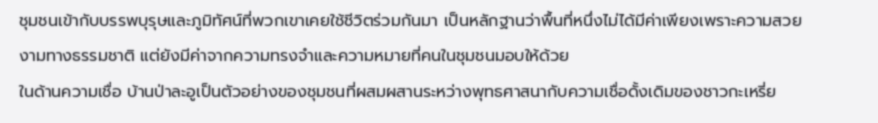ชุมชนเข้ากับบรรพบุรุษและภูมิทัศน์ที่พวกเขาเคยใช้ชีวิตร่วมกันมา เป็นหลักฐานว่าพื้นที่หนึ่งไม่ได้มีค่าเพียงเพราะความสวยงามทางธรรมชาติ แต่ยังมีค่าจากความทรงจำและความหมายที่คนในชุมชนมอบให้ด้วย
ในด้านความเชื่อ บ้านป่าละอูเป็นตัวอย่างของชุมชนที่ผสมผสานระหว่างพุทธศาสนากับความเชื่อดั้งเดิมของชาวกะเหรี่ย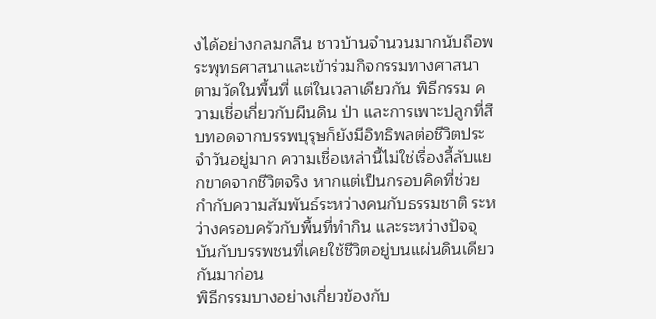งได้อย่างกลมกลืน ชาวบ้านจำนวนมากนับถือพระพุทธศาสนาและเข้าร่วมกิจกรรมทางศาสนาตามวัดในพื้นที่ แต่ในเวลาเดียวกัน พิธีกรรม ความเชื่อเกี่ยวกับผืนดิน ป่า และการเพาะปลูกที่สืบทอดจากบรรพบุรุษก็ยังมีอิทธิพลต่อชีวิตประจำวันอยู่มาก ความเชื่อเหล่านี้ไม่ใช่เรื่องลี้ลับแยกขาดจากชีวิตจริง หากแต่เป็นกรอบคิดที่ช่วยกำกับความสัมพันธ์ระหว่างคนกับธรรมชาติ ระหว่างครอบครัวกับพื้นที่ทำกิน และระหว่างปัจจุบันกับบรรพชนที่เคยใช้ชีวิตอยู่บนแผ่นดินเดียวกันมาก่อน
พิธีกรรมบางอย่างเกี่ยวข้องกับ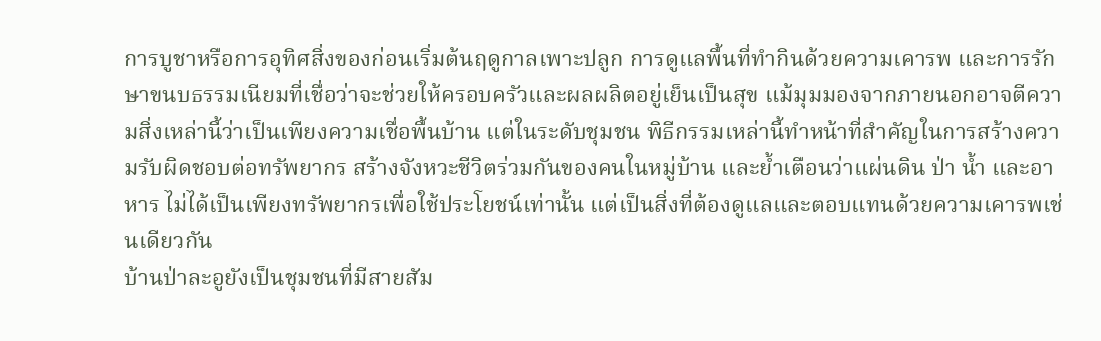การบูชาหรือการอุทิศสิ่งของก่อนเริ่มต้นฤดูกาลเพาะปลูก การดูแลพื้นที่ทำกินด้วยความเคารพ และการรักษาขนบธรรมเนียมที่เชื่อว่าจะช่วยให้ครอบครัวและผลผลิตอยู่เย็นเป็นสุข แม้มุมมองจากภายนอกอาจตีความสิ่งเหล่านี้ว่าเป็นเพียงความเชื่อพื้นบ้าน แต่ในระดับชุมชน พิธีกรรมเหล่านี้ทำหน้าที่สำคัญในการสร้างความรับผิดชอบต่อทรัพยากร สร้างจังหวะชีวิตร่วมกันของคนในหมู่บ้าน และย้ำเตือนว่าแผ่นดิน ป่า น้ำ และอาหาร ไม่ได้เป็นเพียงทรัพยากรเพื่อใช้ประโยชน์เท่านั้น แต่เป็นสิ่งที่ต้องดูแลและตอบแทนด้วยความเคารพเช่นเดียวกัน
บ้านป่าละอูยังเป็นชุมชนที่มีสายสัม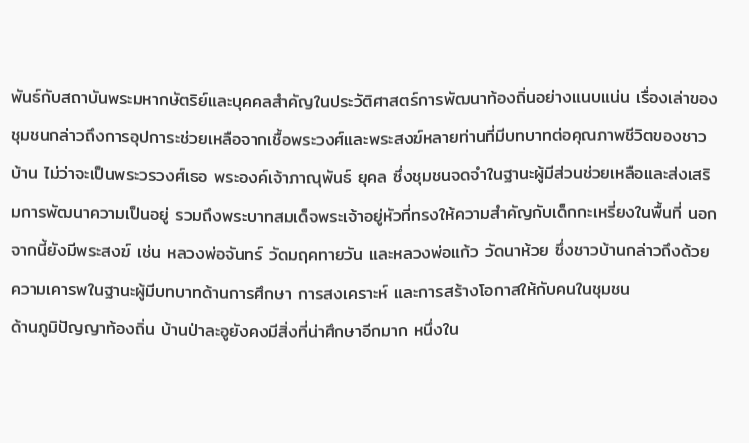พันธ์กับสถาบันพระมหากษัตริย์และบุคคลสำคัญในประวัติศาสตร์การพัฒนาท้องถิ่นอย่างแนบแน่น เรื่องเล่าของชุมชนกล่าวถึงการอุปการะช่วยเหลือจากเชื้อพระวงศ์และพระสงฆ์หลายท่านที่มีบทบาทต่อคุณภาพชีวิตของชาวบ้าน ไม่ว่าจะเป็นพระวรวงศ์เธอ พระองค์เจ้าภาณุพันธ์ ยุคล ซึ่งชุมชนจดจำในฐานะผู้มีส่วนช่วยเหลือและส่งเสริมการพัฒนาความเป็นอยู่ รวมถึงพระบาทสมเด็จพระเจ้าอยู่หัวที่ทรงให้ความสำคัญกับเด็กกะเหรี่ยงในพื้นที่ นอกจากนี้ยังมีพระสงฆ์ เช่น หลวงพ่อจันทร์ วัดมฤคทายวัน และหลวงพ่อแก้ว วัดนาห้วย ซึ่งชาวบ้านกล่าวถึงด้วยความเคารพในฐานะผู้มีบทบาทด้านการศึกษา การสงเคราะห์ และการสร้างโอกาสให้กับคนในชุมชน
ด้านภูมิปัญญาท้องถิ่น บ้านป่าละอูยังคงมีสิ่งที่น่าศึกษาอีกมาก หนึ่งใน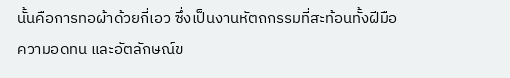นั้นคือการทอผ้าด้วยกี่เอว ซึ่งเป็นงานหัตถกรรมที่สะท้อนทั้งฝีมือ ความอดทน และอัตลักษณ์ข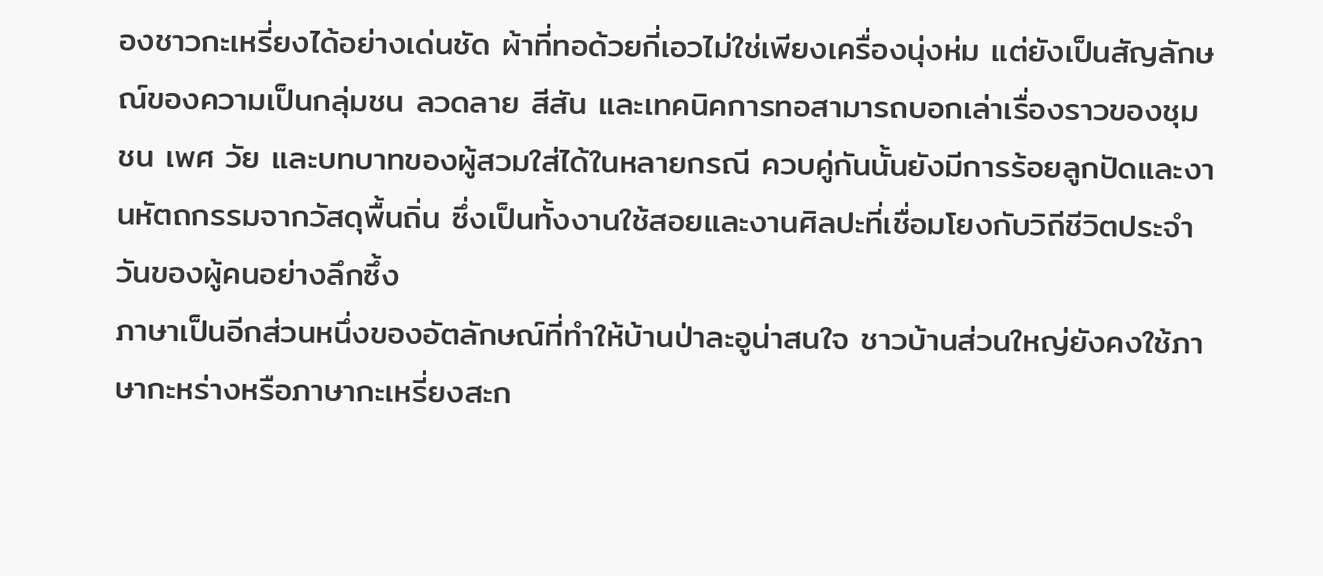องชาวกะเหรี่ยงได้อย่างเด่นชัด ผ้าที่ทอด้วยกี่เอวไม่ใช่เพียงเครื่องนุ่งห่ม แต่ยังเป็นสัญลักษณ์ของความเป็นกลุ่มชน ลวดลาย สีสัน และเทคนิคการทอสามารถบอกเล่าเรื่องราวของชุมชน เพศ วัย และบทบาทของผู้สวมใส่ได้ในหลายกรณี ควบคู่กันนั้นยังมีการร้อยลูกปัดและงานหัตถกรรมจากวัสดุพื้นถิ่น ซึ่งเป็นทั้งงานใช้สอยและงานศิลปะที่เชื่อมโยงกับวิถีชีวิตประจำวันของผู้คนอย่างลึกซึ้ง
ภาษาเป็นอีกส่วนหนึ่งของอัตลักษณ์ที่ทำให้บ้านป่าละอูน่าสนใจ ชาวบ้านส่วนใหญ่ยังคงใช้ภาษากะหร่างหรือภาษากะเหรี่ยงสะก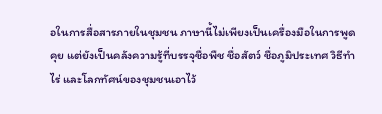อในการสื่อสารภายในชุมชน ภาษานี้ไม่เพียงเป็นเครื่องมือในการพูดคุย แต่ยังเป็นคลังความรู้ที่บรรจุชื่อพืช ชื่อสัตว์ ชื่อภูมิประเทศ วิธีทำไร่ และโลกทัศน์ของชุมชนเอาไว้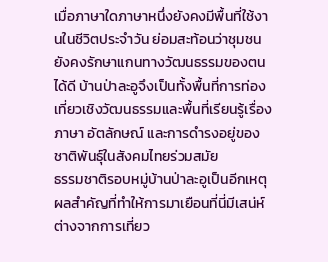เมื่อภาษาใดภาษาหนึ่งยังคงมีพื้นที่ใช้งานในชีวิตประจำวัน ย่อมสะท้อนว่าชุมชนยังคงรักษาแกนทางวัฒนธรรมของตนได้ดี บ้านป่าละอูจึงเป็นทั้งพื้นที่การท่องเที่ยวเชิงวัฒนธรรมและพื้นที่เรียนรู้เรื่องภาษา อัตลักษณ์ และการดำรงอยู่ของชาติพันธุ์ในสังคมไทยร่วมสมัย
ธรรมชาติรอบหมู่บ้านป่าละอูเป็นอีกเหตุผลสำคัญที่ทำให้การมาเยือนที่นี่มีเสน่ห์ต่างจากการเที่ยว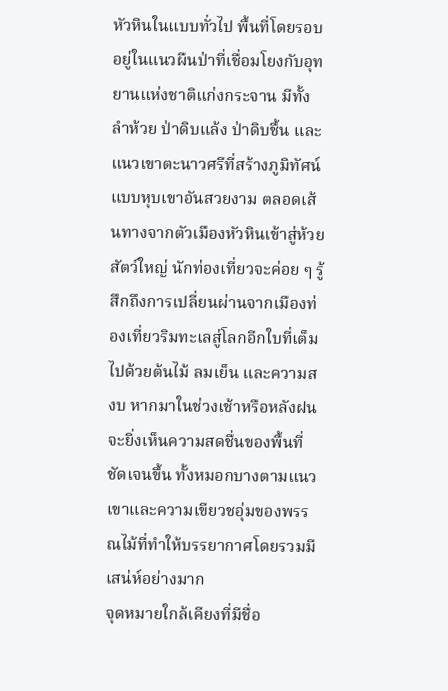หัวหินในแบบทั่วไป พื้นที่โดยรอบอยู่ในแนวผืนป่าที่เชื่อมโยงกับอุทยานแห่งชาติแก่งกระจาน มีทั้งลำห้วย ป่าดิบแล้ง ป่าดิบชื้น และแนวเขาตะนาวศรีที่สร้างภูมิทัศน์แบบหุบเขาอันสวยงาม ตลอดเส้นทางจากตัวเมืองหัวหินเข้าสู่ห้วยสัตว์ใหญ่ นักท่องเที่ยวจะค่อย ๆ รู้สึกถึงการเปลี่ยนผ่านจากเมืองท่องเที่ยวริมทะเลสู่โลกอีกใบที่เต็มไปด้วยต้นไม้ ลมเย็น และความสงบ หากมาในช่วงเช้าหรือหลังฝน จะยิ่งเห็นความสดชื่นของพื้นที่ชัดเจนขึ้น ทั้งหมอกบางตามแนวเขาและความเขียวชอุ่มของพรรณไม้ที่ทำให้บรรยากาศโดยรวมมีเสน่ห์อย่างมาก
จุดหมายใกล้เคียงที่มีชื่อ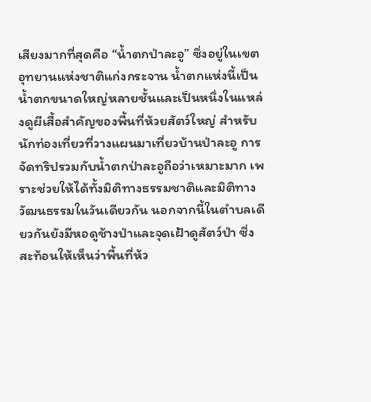เสียงมากที่สุดคือ “น้ำตกป่าละอู” ซึ่งอยู่ในเขตอุทยานแห่งชาติแก่งกระจาน น้ำตกแห่งนี้เป็นน้ำตกขนาดใหญ่หลายชั้นและเป็นหนึ่งในแหล่งดูผีเสื้อสำคัญของพื้นที่ห้วยสัตว์ใหญ่ สำหรับนักท่องเที่ยวที่วางแผนมาเที่ยวบ้านป่าละอู การจัดทริปรวมกับน้ำตกป่าละอูถือว่าเหมาะมาก เพราะช่วยให้ได้ทั้งมิติทางธรรมชาติและมิติทางวัฒนธรรมในวันเดียวกัน นอกจากนี้ในตำบลเดียวกันยังมีหอดูช้างป่าและจุดเฝ้าดูสัตว์ป่า ซึ่งสะท้อนให้เห็นว่าพื้นที่ห้ว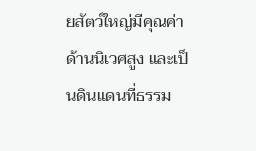ยสัตว์ใหญ่มีคุณค่าด้านนิเวศสูง และเป็นดินแดนที่ธรรม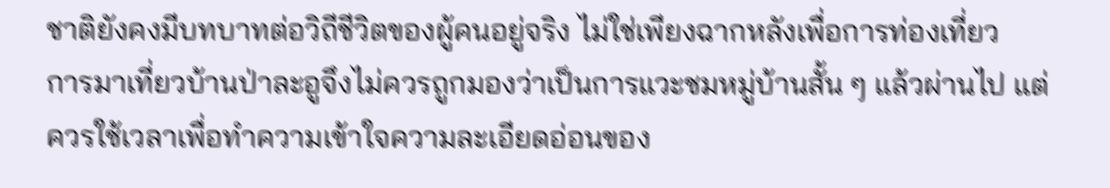ชาติยังคงมีบทบาทต่อวิถีชีวิตของผู้คนอยู่จริง ไม่ใช่เพียงฉากหลังเพื่อการท่องเที่ยว
การมาเที่ยวบ้านป่าละอูจึงไม่ควรถูกมองว่าเป็นการแวะชมหมู่บ้านสั้น ๆ แล้วผ่านไป แต่ควรใช้เวลาเพื่อทำความเข้าใจความละเอียดอ่อนของ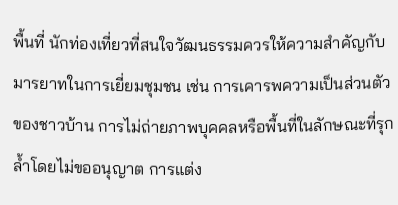พื้นที่ นักท่องเที่ยวที่สนใจวัฒนธรรมควรให้ความสำคัญกับมารยาทในการเยี่ยมชุมชน เช่น การเคารพความเป็นส่วนตัวของชาวบ้าน การไม่ถ่ายภาพบุคคลหรือพื้นที่ในลักษณะที่รุกล้ำโดยไม่ขออนุญาต การแต่ง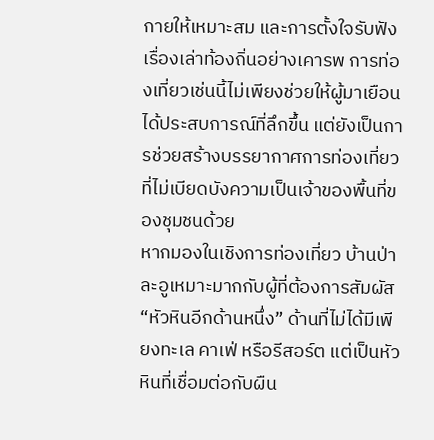กายให้เหมาะสม และการตั้งใจรับฟังเรื่องเล่าท้องถิ่นอย่างเคารพ การท่องเที่ยวเช่นนี้ไม่เพียงช่วยให้ผู้มาเยือนได้ประสบการณ์ที่ลึกขึ้น แต่ยังเป็นการช่วยสร้างบรรยากาศการท่องเที่ยวที่ไม่เบียดบังความเป็นเจ้าของพื้นที่ของชุมชนด้วย
หากมองในเชิงการท่องเที่ยว บ้านป่าละอูเหมาะมากกับผู้ที่ต้องการสัมผัส “หัวหินอีกด้านหนึ่ง” ด้านที่ไม่ได้มีเพียงทะเล คาเฟ่ หรือรีสอร์ต แต่เป็นหัวหินที่เชื่อมต่อกับผืน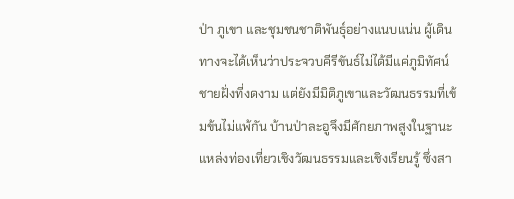ป่า ภูเขา และชุมชนชาติพันธุ์อย่างแนบแน่น ผู้เดินทางจะได้เห็นว่าประจวบคีรีขันธ์ไม่ได้มีแค่ภูมิทัศน์ชายฝั่งที่งดงาม แต่ยังมีมิติภูเขาและวัฒนธรรมที่เข้มข้นไม่แพ้กัน บ้านป่าละอูจึงมีศักยภาพสูงในฐานะแหล่งท่องเที่ยวเชิงวัฒนธรรมและเชิงเรียนรู้ ซึ่งสา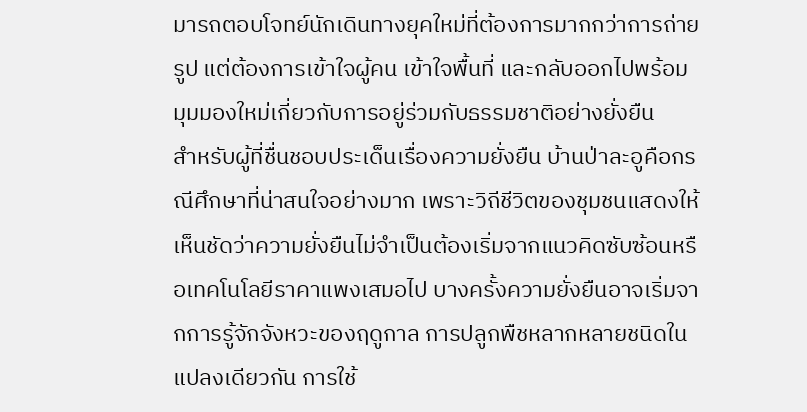มารถตอบโจทย์นักเดินทางยุคใหม่ที่ต้องการมากกว่าการถ่ายรูป แต่ต้องการเข้าใจผู้คน เข้าใจพื้นที่ และกลับออกไปพร้อมมุมมองใหม่เกี่ยวกับการอยู่ร่วมกับธรรมชาติอย่างยั่งยืน
สำหรับผู้ที่ชื่นชอบประเด็นเรื่องความยั่งยืน บ้านป่าละอูคือกรณีศึกษาที่น่าสนใจอย่างมาก เพราะวิถีชีวิตของชุมชนแสดงให้เห็นชัดว่าความยั่งยืนไม่จำเป็นต้องเริ่มจากแนวคิดซับซ้อนหรือเทคโนโลยีราคาแพงเสมอไป บางครั้งความยั่งยืนอาจเริ่มจากการรู้จักจังหวะของฤดูกาล การปลูกพืชหลากหลายชนิดในแปลงเดียวกัน การใช้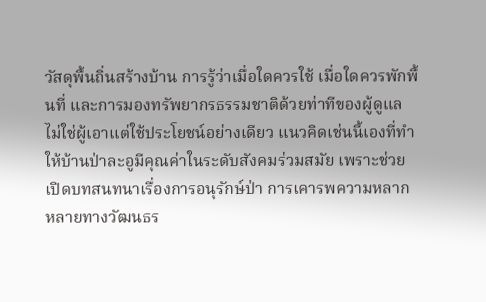วัสดุพื้นถิ่นสร้างบ้าน การรู้ว่าเมื่อใดควรใช้ เมื่อใดควรพักพื้นที่ และการมองทรัพยากรธรรมชาติด้วยท่าทีของผู้ดูแล ไม่ใช่ผู้เอาแต่ใช้ประโยชน์อย่างเดียว แนวคิดเช่นนี้เองที่ทำให้บ้านป่าละอูมีคุณค่าในระดับสังคมร่วมสมัย เพราะช่วยเปิดบทสนทนาเรื่องการอนุรักษ์ป่า การเคารพความหลากหลายทางวัฒนธร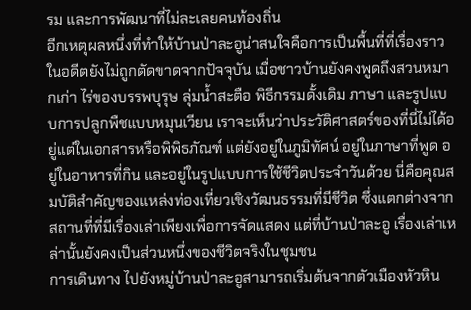รม และการพัฒนาที่ไม่ละเลยคนท้องถิ่น
อีกเหตุผลหนึ่งที่ทำให้บ้านป่าละอูน่าสนใจคือการเป็นพื้นที่ที่เรื่องราวในอดีตยังไม่ถูกตัดขาดจากปัจจุบัน เมื่อชาวบ้านยังคงพูดถึงสวนหมากเก่า ไร่ของบรรพบุรุษ ลุ่มน้ำสะตือ พิธีกรรมดั้งเดิม ภาษา และรูปแบบการปลูกพืชแบบหมุนเวียน เราจะเห็นว่าประวัติศาสตร์ของที่นี่ไม่ได้อยู่แต่ในเอกสารหรือพิพิธภัณฑ์ แต่ยังอยู่ในภูมิทัศน์ อยู่ในภาษาที่พูด อยู่ในอาหารที่กิน และอยู่ในรูปแบบการใช้ชีวิตประจำวันด้วย นี่คือคุณสมบัติสำคัญของแหล่งท่องเที่ยวเชิงวัฒนธรรมที่มีชีวิต ซึ่งแตกต่างจากสถานที่ที่มีเรื่องเล่าเพียงเพื่อการจัดแสดง แต่ที่บ้านป่าละอู เรื่องเล่าเหล่านั้นยังคงเป็นส่วนหนึ่งของชีวิตจริงในชุมชน
การเดินทาง ไปยังหมู่บ้านป่าละอูสามารถเริ่มต้นจากตัวเมืองหัวหิน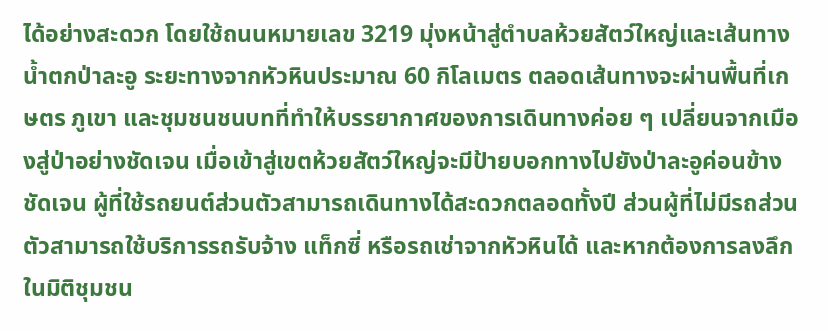ได้อย่างสะดวก โดยใช้ถนนหมายเลข 3219 มุ่งหน้าสู่ตำบลห้วยสัตว์ใหญ่และเส้นทางน้ำตกป่าละอู ระยะทางจากหัวหินประมาณ 60 กิโลเมตร ตลอดเส้นทางจะผ่านพื้นที่เกษตร ภูเขา และชุมชนชนบทที่ทำให้บรรยากาศของการเดินทางค่อย ๆ เปลี่ยนจากเมืองสู่ป่าอย่างชัดเจน เมื่อเข้าสู่เขตห้วยสัตว์ใหญ่จะมีป้ายบอกทางไปยังป่าละอูค่อนข้างชัดเจน ผู้ที่ใช้รถยนต์ส่วนตัวสามารถเดินทางได้สะดวกตลอดทั้งปี ส่วนผู้ที่ไม่มีรถส่วนตัวสามารถใช้บริการรถรับจ้าง แท็กซี่ หรือรถเช่าจากหัวหินได้ และหากต้องการลงลึกในมิติชุมชน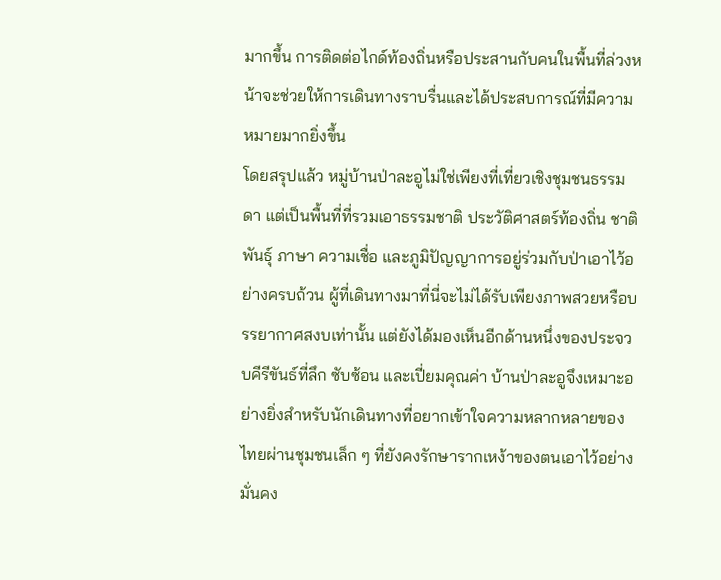มากขึ้น การติดต่อไกด์ท้องถิ่นหรือประสานกับคนในพื้นที่ล่วงหน้าจะช่วยให้การเดินทางราบรื่นและได้ประสบการณ์ที่มีความหมายมากยิ่งขึ้น
โดยสรุปแล้ว หมู่บ้านป่าละอูไม่ใช่เพียงที่เที่ยวเชิงชุมชนธรรมดา แต่เป็นพื้นที่ที่รวมเอาธรรมชาติ ประวัติศาสตร์ท้องถิ่น ชาติพันธุ์ ภาษา ความเชื่อ และภูมิปัญญาการอยู่ร่วมกับป่าเอาไว้อย่างครบถ้วน ผู้ที่เดินทางมาที่นี่จะไม่ได้รับเพียงภาพสวยหรือบรรยากาศสงบเท่านั้น แต่ยังได้มองเห็นอีกด้านหนึ่งของประจวบคีรีขันธ์ที่ลึก ซับซ้อน และเปี่ยมคุณค่า บ้านป่าละอูจึงเหมาะอย่างยิ่งสำหรับนักเดินทางที่อยากเข้าใจความหลากหลายของไทยผ่านชุมชนเล็ก ๆ ที่ยังคงรักษารากเหง้าของตนเอาไว้อย่างมั่นคง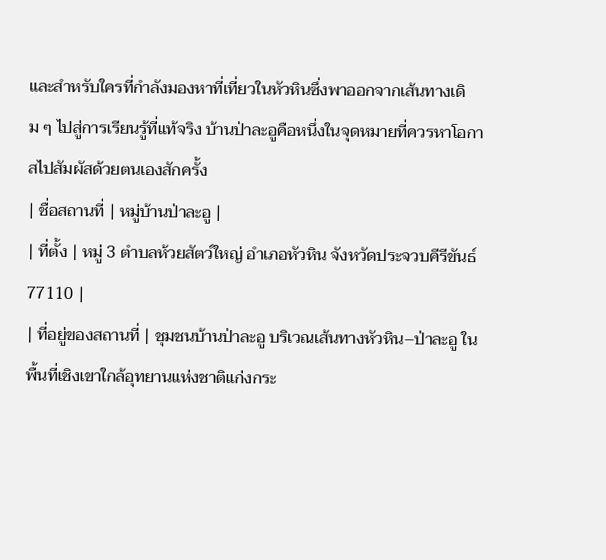และสำหรับใครที่กำลังมองหาที่เที่ยวในหัวหินซึ่งพาออกจากเส้นทางเดิม ๆ ไปสู่การเรียนรู้ที่แท้จริง บ้านป่าละอูคือหนึ่งในจุดหมายที่ควรหาโอกาสไปสัมผัสด้วยตนเองสักครั้ง
| ชื่อสถานที่ | หมู่บ้านป่าละอู |
| ที่ตั้ง | หมู่ 3 ตำบลห้วยสัตว์ใหญ่ อำเภอหัวหิน จังหวัดประจวบคีรีขันธ์ 77110 |
| ที่อยู่ของสถานที่ | ชุมชนบ้านป่าละอู บริเวณเส้นทางหัวหิน–ป่าละอู ในพื้นที่เชิงเขาใกล้อุทยานแห่งชาติแก่งกระ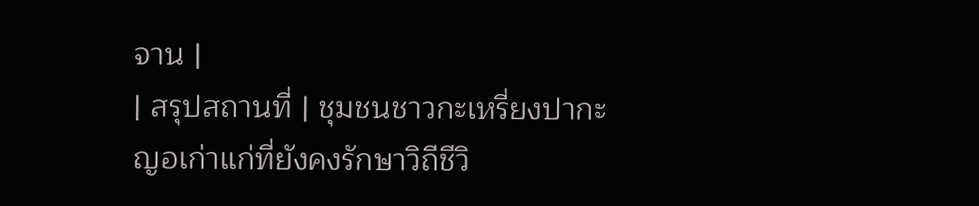จาน |
| สรุปสถานที่ | ชุมชนชาวกะเหรี่ยงปากะญอเก่าแก่ที่ยังคงรักษาวิถีชีวิ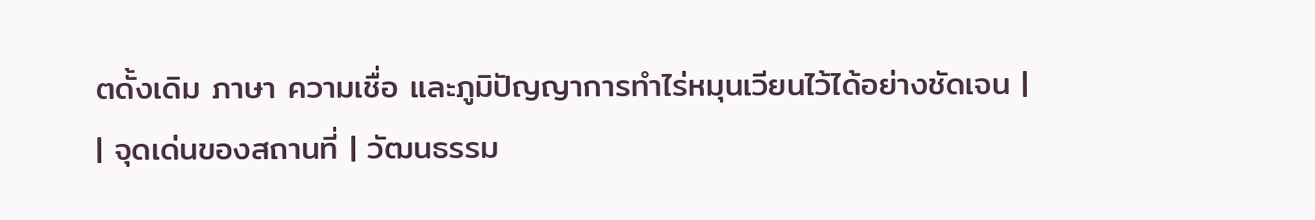ตดั้งเดิม ภาษา ความเชื่อ และภูมิปัญญาการทำไร่หมุนเวียนไว้ได้อย่างชัดเจน |
| จุดเด่นของสถานที่ | วัฒนธรรม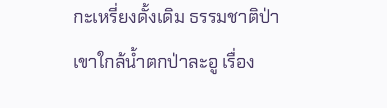กะเหรี่ยงดั้งเดิม ธรรมชาติป่าเขาใกล้น้ำตกป่าละอู เรื่อง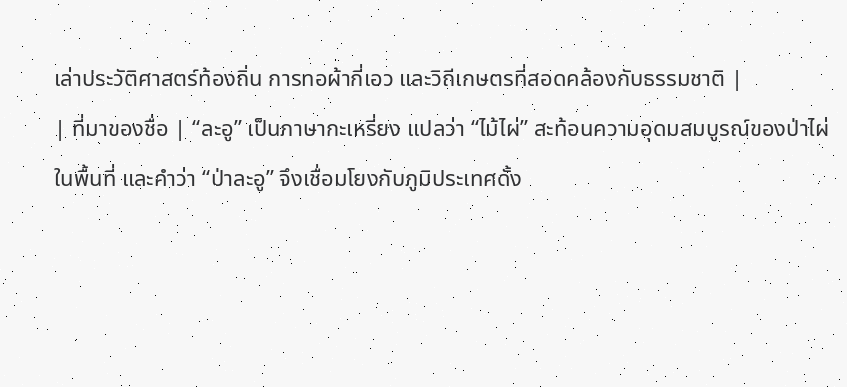เล่าประวัติศาสตร์ท้องถิ่น การทอผ้ากี่เอว และวิถีเกษตรที่สอดคล้องกับธรรมชาติ |
| ที่มาของชื่อ | “ละอู” เป็นภาษากะเหรี่ยง แปลว่า “ไม้ไผ่” สะท้อนความอุดมสมบูรณ์ของป่าไผ่ในพื้นที่ และคำว่า “ป่าละอู” จึงเชื่อมโยงกับภูมิประเทศดั้ง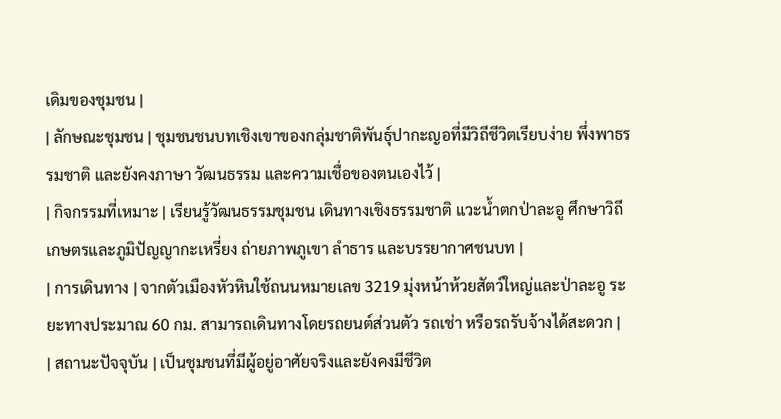เดิมของชุมชน |
| ลักษณะชุมชน | ชุมชนชนบทเชิงเขาของกลุ่มชาติพันธุ์ปากะญอที่มีวิถีชีวิตเรียบง่าย พึ่งพาธรรมชาติ และยังคงภาษา วัฒนธรรม และความเชื่อของตนเองไว้ |
| กิจกรรมที่เหมาะ | เรียนรู้วัฒนธรรมชุมชน เดินทางเชิงธรรมชาติ แวะน้ำตกป่าละอู ศึกษาวิถีเกษตรและภูมิปัญญากะเหรี่ยง ถ่ายภาพภูเขา ลำธาร และบรรยากาศชนบท |
| การเดินทาง | จากตัวเมืองหัวหินใช้ถนนหมายเลข 3219 มุ่งหน้าห้วยสัตว์ใหญ่และป่าละอู ระยะทางประมาณ 60 กม. สามารถเดินทางโดยรถยนต์ส่วนตัว รถเช่า หรือรถรับจ้างได้สะดวก |
| สถานะปัจจุบัน | เป็นชุมชนที่มีผู้อยู่อาศัยจริงและยังคงมีชีวิต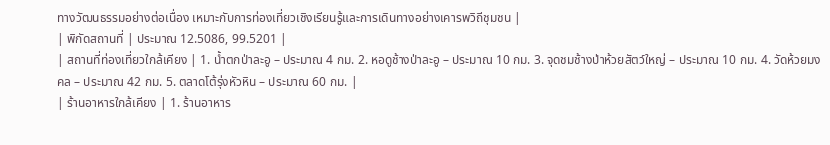ทางวัฒนธรรมอย่างต่อเนื่อง เหมาะกับการท่องเที่ยวเชิงเรียนรู้และการเดินทางอย่างเคารพวิถีชุมชน |
| พิกัดสถานที่ | ประมาณ 12.5086, 99.5201 |
| สถานที่ท่องเที่ยวใกล้เคียง | 1. น้ำตกป่าละอู – ประมาณ 4 กม. 2. หอดูช้างป่าละอู – ประมาณ 10 กม. 3. จุดชมช้างป่าห้วยสัตว์ใหญ่ – ประมาณ 10 กม. 4. วัดห้วยมงคล – ประมาณ 42 กม. 5. ตลาดโต้รุ่งหัวหิน – ประมาณ 60 กม. |
| ร้านอาหารใกล้เคียง | 1. ร้านอาหาร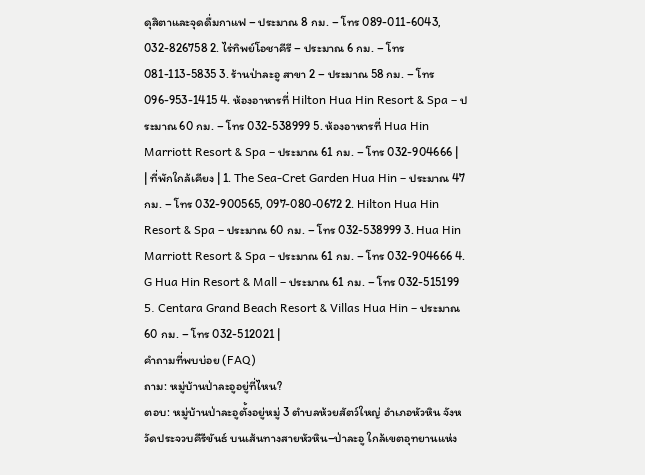ดุสิตาและจุดดื่มกาแฟ – ประมาณ 8 กม. – โทร 089-011-6043, 032-826758 2. ไร่ทิพย์โอชาคีรี – ประมาณ 6 กม. – โทร 081-113-5835 3. ร้านป่าละอู สาขา 2 – ประมาณ 58 กม. – โทร 096-953-1415 4. ห้องอาหารที่ Hilton Hua Hin Resort & Spa – ประมาณ 60 กม. – โทร 032-538999 5. ห้องอาหารที่ Hua Hin Marriott Resort & Spa – ประมาณ 61 กม. – โทร 032-904666 |
| ที่พักใกล้เคียง | 1. The Sea-Cret Garden Hua Hin – ประมาณ 47 กม. – โทร 032-900565, 097-080-0672 2. Hilton Hua Hin Resort & Spa – ประมาณ 60 กม. – โทร 032-538999 3. Hua Hin Marriott Resort & Spa – ประมาณ 61 กม. – โทร 032-904666 4. G Hua Hin Resort & Mall – ประมาณ 61 กม. – โทร 032-515199 5. Centara Grand Beach Resort & Villas Hua Hin – ประมาณ 60 กม. – โทร 032-512021 |
คำถามที่พบบ่อย (FAQ)
ถาม: หมู่บ้านป่าละอูอยู่ที่ไหน?
ตอบ: หมู่บ้านป่าละอูตั้งอยู่หมู่ 3 ตำบลห้วยสัตว์ใหญ่ อำเภอหัวหิน จังหวัดประจวบคีรีขันธ์ บนเส้นทางสายหัวหิน–ป่าละอู ใกล้เขตอุทยานแห่ง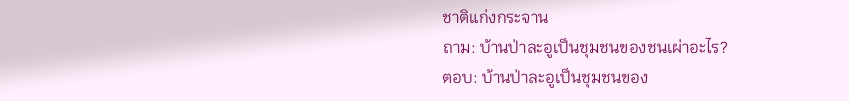ชาติแก่งกระจาน
ถาม: บ้านป่าละอูเป็นชุมชนของชนเผ่าอะไร?
ตอบ: บ้านป่าละอูเป็นชุมชนของ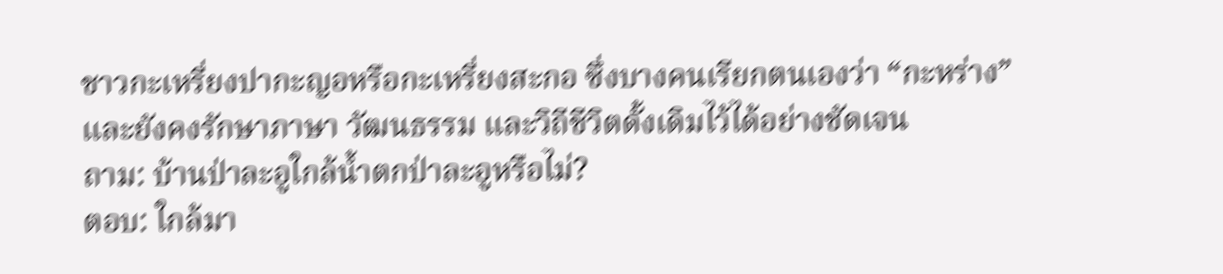ชาวกะเหรี่ยงปากะญอหรือกะเหรี่ยงสะกอ ซึ่งบางคนเรียกตนเองว่า “กะหร่าง” และยังคงรักษาภาษา วัฒนธรรม และวิถีชีวิตดั้งเดิมไว้ได้อย่างชัดเจน
ถาม: บ้านป่าละอูใกล้น้ำตกป่าละอูหรือไม่?
ตอบ: ใกล้มา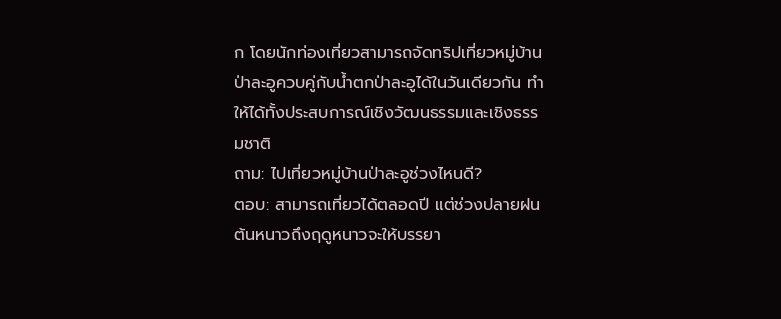ก โดยนักท่องเที่ยวสามารถจัดทริปเที่ยวหมู่บ้านป่าละอูควบคู่กับน้ำตกป่าละอูได้ในวันเดียวกัน ทำให้ได้ทั้งประสบการณ์เชิงวัฒนธรรมและเชิงธรรมชาติ
ถาม: ไปเที่ยวหมู่บ้านป่าละอูช่วงไหนดี?
ตอบ: สามารถเที่ยวได้ตลอดปี แต่ช่วงปลายฝนต้นหนาวถึงฤดูหนาวจะให้บรรยา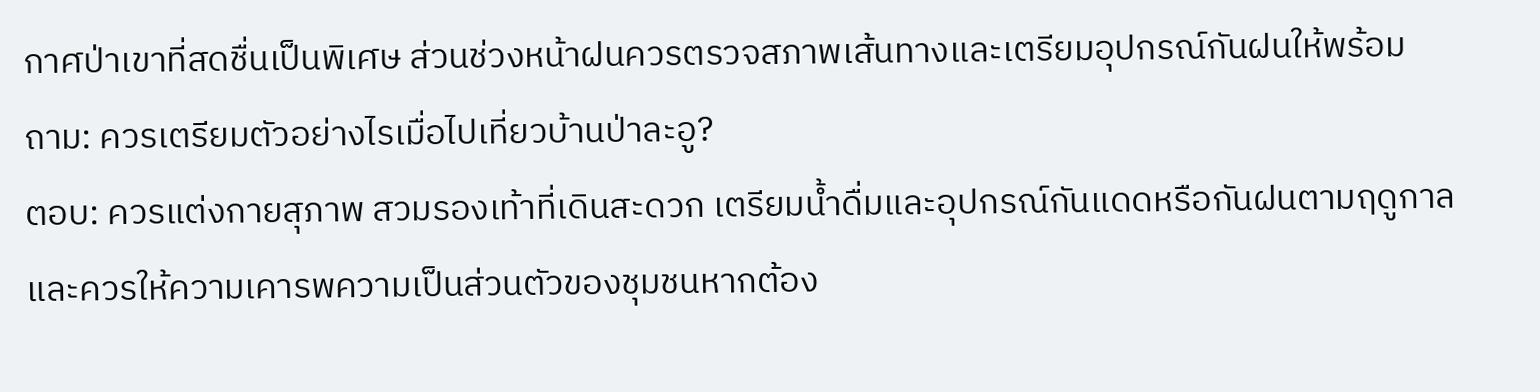กาศป่าเขาที่สดชื่นเป็นพิเศษ ส่วนช่วงหน้าฝนควรตรวจสภาพเส้นทางและเตรียมอุปกรณ์กันฝนให้พร้อม
ถาม: ควรเตรียมตัวอย่างไรเมื่อไปเที่ยวบ้านป่าละอู?
ตอบ: ควรแต่งกายสุภาพ สวมรองเท้าที่เดินสะดวก เตรียมน้ำดื่มและอุปกรณ์กันแดดหรือกันฝนตามฤดูกาล และควรให้ความเคารพความเป็นส่วนตัวของชุมชนหากต้อง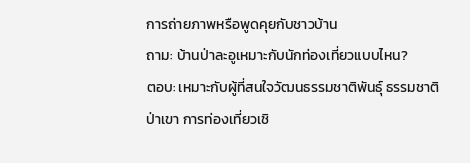การถ่ายภาพหรือพูดคุยกับชาวบ้าน
ถาม: บ้านป่าละอูเหมาะกับนักท่องเที่ยวแบบไหน?
ตอบ: เหมาะกับผู้ที่สนใจวัฒนธรรมชาติพันธุ์ ธรรมชาติ ป่าเขา การท่องเที่ยวเชิ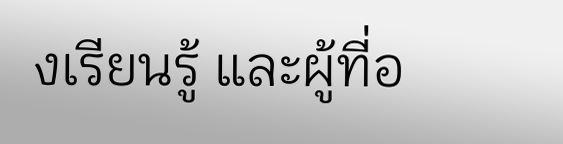งเรียนรู้ และผู้ที่อ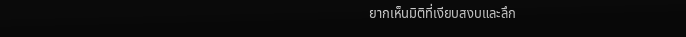ยากเห็นมิติที่เงียบสงบและลึก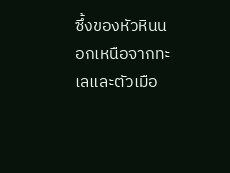ซึ้งของหัวหินนอกเหนือจากทะเลและตัวเมือ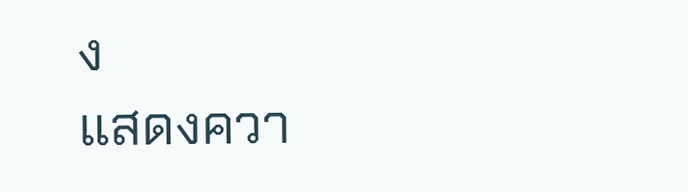ง
แสดงควา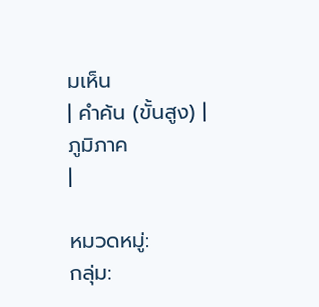มเห็น
| คำค้น (ขั้นสูง) |
ภูมิภาค
|

หมวดหมู่:
กลุ่ม: